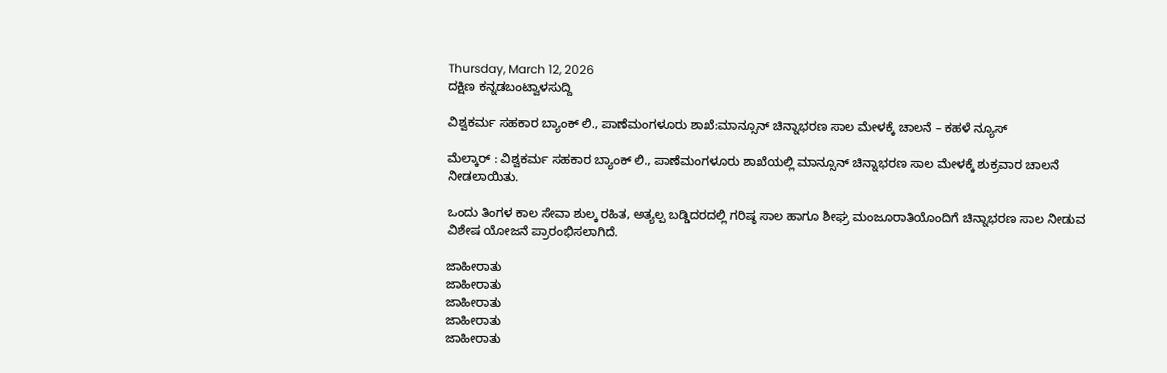Thursday, March 12, 2026
ದಕ್ಷಿಣ ಕನ್ನಡಬಂಟ್ವಾಳಸುದ್ದಿ

ವಿಶ್ವಕರ್ಮ ಸಹಕಾರ ಬ್ಯಾಂಕ್ ಲಿ., ಪಾಣೆಮಂಗಳೂರು ಶಾಖೆ:ಮಾನ್ಸೂನ್ ಚಿನ್ನಾಭರಣ ಸಾಲ ಮೇಳಕ್ಕೆ ಚಾಲನೆ – ಕಹಳೆ ನ್ಯೂಸ್

ಮೆಲ್ಕಾರ್ : ವಿಶ್ವಕರ್ಮ ಸಹಕಾರ ಬ್ಯಾಂಕ್ ಲಿ., ಪಾಣೆಮಂಗಳೂರು ಶಾಖೆಯಲ್ಲಿ ಮಾನ್ಸೂನ್ ಚಿನ್ನಾಭರಣ ಸಾಲ ಮೇಳಕ್ಕೆ ಶುಕ್ರವಾರ ಚಾಲನೆ ನೀಡಲಾಯಿತು.

ಒಂದು ತಿಂಗಳ ಕಾಲ ಸೇವಾ ಶುಲ್ಕ ರಹಿತ, ಅತ್ಯಲ್ಪ ಬಡ್ಡಿದರದಲ್ಲಿ ಗರಿಷ್ಠ ಸಾಲ ಹಾಗೂ ಶೀಘ್ರ ಮಂಜೂರಾತಿಯೊಂದಿಗೆ ಚಿನ್ನಾಭರಣ ಸಾಲ ನೀಡುವ ವಿಶೇಷ ಯೋಜನೆ ಪ್ರಾರಂಭಿಸಲಾಗಿದೆ.

ಜಾಹೀರಾತು
ಜಾಹೀರಾತು
ಜಾಹೀರಾತು
ಜಾಹೀರಾತು
ಜಾಹೀರಾತು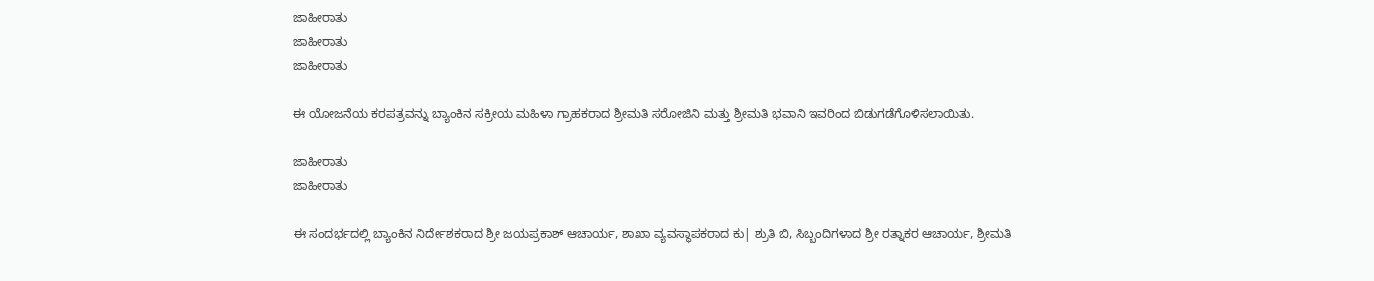ಜಾಹೀರಾತು
ಜಾಹೀರಾತು
ಜಾಹೀರಾತು

ಈ ಯೋಜನೆಯ ಕರಪತ್ರವನ್ನು ಬ್ಯಾಂಕಿನ ಸಕ್ರೀಯ ಮಹಿಳಾ ಗ್ರಾಹಕರಾದ ಶ್ರೀಮತಿ ಸರೋಜಿನಿ ಮತ್ತು ಶ್ರೀಮತಿ ಭವಾನಿ ಇವರಿಂದ ಬಿಡುಗಡೆಗೊಳಿಸಲಾಯಿತು.

ಜಾಹೀರಾತು
ಜಾಹೀರಾತು

ಈ ಸಂದರ್ಭದಲ್ಲಿ ಬ್ಯಾಂಕಿನ ನಿರ್ದೇಶಕರಾದ ಶ್ರೀ ಜಯಪ್ರಕಾಶ್ ಆಚಾರ್ಯ, ಶಾಖಾ ವ್ಯವಸ್ಥಾಪಕರಾದ ಕು| ಶ್ರುತಿ ಬಿ, ಸಿಬ್ಬಂದಿಗಳಾದ ಶ್ರೀ ರತ್ನಾಕರ ಆಚಾರ್ಯ, ಶ್ರೀಮತಿ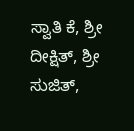ಸ್ವಾತಿ ಕೆ, ಶ್ರೀ ದೀಕ್ಷಿತ್, ಶ್ರೀ ಸುಜಿತ್,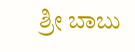ಶ್ರೀ ಬಾಬು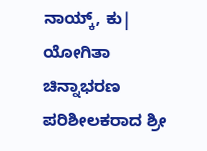ನಾಯ್ಕ್, ಕು| ಯೋಗಿತಾ ಚಿನ್ನಾಭರಣ ಪರಿಶೀಲಕರಾದ ಶ್ರೀ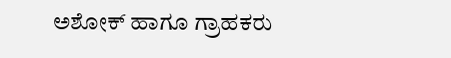ಅಶೋಕ್ ಹಾಗೂ ಗ್ರಾಹಕರು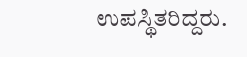ಉಪಸ್ಥಿತರಿದ್ದರು.